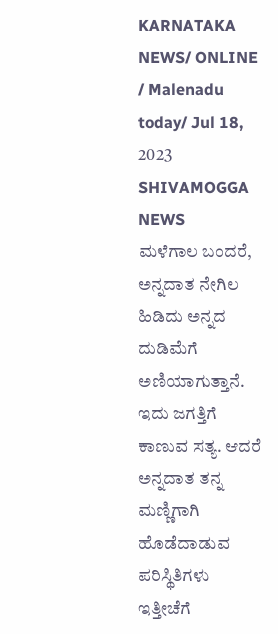KARNATAKA NEWS/ ONLINE / Malenadu today/ Jul 18, 2023 SHIVAMOGGA NEWS
ಮಳೆಗಾಲ ಬಂದರೆ, ಅನ್ನದಾತ ನೇಗಿಲ ಹಿಡಿದು ಅನ್ನದ ದುಡಿಮೆಗೆ ಅಣಿಯಾಗುತ್ತಾನೆ. ಇದು ಜಗತ್ತಿಗೆ ಕಾಣುವ ಸತ್ಯ. ಆದರೆ ಅನ್ನದಾತ ತನ್ನ ಮಣ್ಣಿಗಾಗಿ ಹೊಡೆದಾಡುವ ಪರಿಸ್ಥಿತಿಗಳು ಇತ್ತೀಚೆಗೆ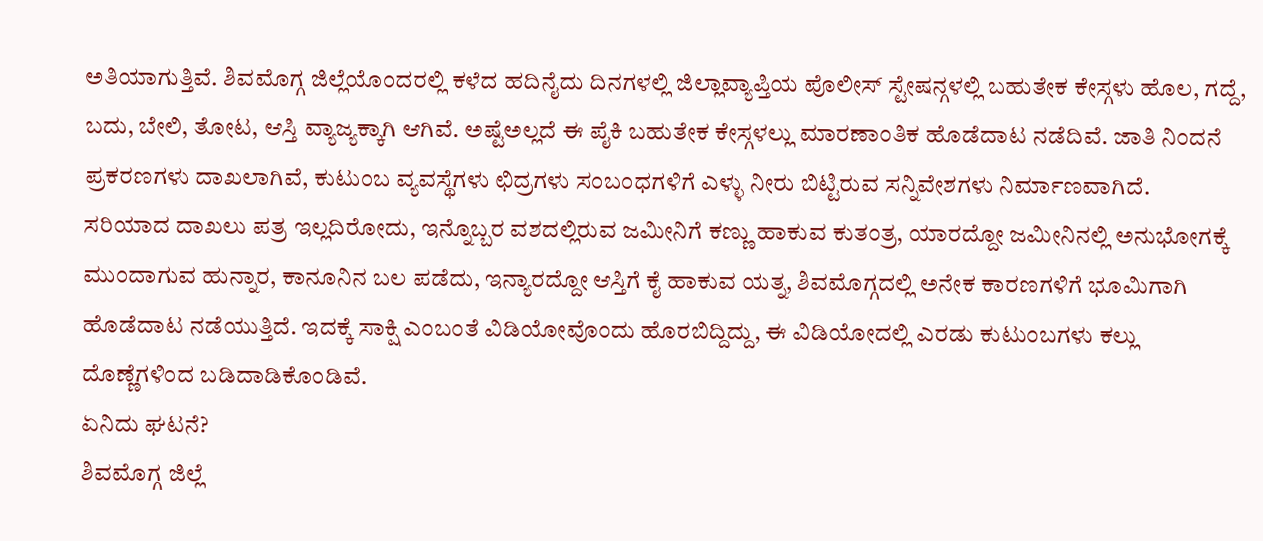ಅತಿಯಾಗುತ್ತಿವೆ. ಶಿವಮೊಗ್ಗ ಜಿಲ್ಲೆಯೊಂದರಲ್ಲಿ ಕಳೆದ ಹದಿನೈದು ದಿನಗಳಲ್ಲಿ ಜಿಲ್ಲಾವ್ಯಾಪ್ತಿಯ ಪೊಲೀಸ್ ಸ್ಟೇಷನ್ಗಳಲ್ಲಿ ಬಹುತೇಕ ಕೇಸ್ಗಳು ಹೊಲ, ಗದ್ದೆ, ಬದು, ಬೇಲಿ, ತೋಟ, ಆಸ್ತಿ ವ್ಯಾಜ್ಯಕ್ಕಾಗಿ ಆಗಿವೆ. ಅಷ್ಟೆಅಲ್ಲದೆ ಈ ಪೈಕಿ ಬಹುತೇಕ ಕೇಸ್ಗಳಲ್ಲು ಮಾರಣಾಂತಿಕ ಹೊಡೆದಾಟ ನಡೆದಿವೆ. ಜಾತಿ ನಿಂದನೆ ಪ್ರಕರಣಗಳು ದಾಖಲಾಗಿವೆ, ಕುಟುಂಬ ವ್ಯವಸ್ಥೆಗಳು ಛಿದ್ರಗಳು ಸಂಬಂಧಗಳಿಗೆ ಎಳ್ಳು ನೀರು ಬಿಟ್ಟಿರುವ ಸನ್ನಿವೇಶಗಳು ನಿರ್ಮಾಣವಾಗಿದೆ.
ಸರಿಯಾದ ದಾಖಲು ಪತ್ರ ಇಲ್ಲದಿರೋದು, ಇನ್ನೊಬ್ಬರ ವಶದಲ್ಲಿರುವ ಜಮೀನಿಗೆ ಕಣ್ಣು ಹಾಕುವ ಕುತಂತ್ರ, ಯಾರದ್ದೋ ಜಮೀನಿನಲ್ಲಿ ಅನುಭೋಗಕ್ಕೆ ಮುಂದಾಗುವ ಹುನ್ನಾರ, ಕಾನೂನಿನ ಬಲ ಪಡೆದು, ಇನ್ಯಾರದ್ದೋ ಆಸ್ತಿಗೆ ಕೈ ಹಾಕುವ ಯತ್ನ, ಶಿವಮೊಗ್ಗದಲ್ಲಿ ಅನೇಕ ಕಾರಣಗಳಿಗೆ ಭೂಮಿಗಾಗಿ ಹೊಡೆದಾಟ ನಡೆಯುತ್ತಿದೆ. ಇದಕ್ಕೆ ಸಾಕ್ಷಿ ಎಂಬಂತೆ ವಿಡಿಯೋವೊಂದು ಹೊರಬಿದ್ದಿದ್ದು, ಈ ವಿಡಿಯೋದಲ್ಲಿ ಎರಡು ಕುಟುಂಬಗಳು ಕಲ್ಲು ದೊಣ್ಣೆಗಳಿಂದ ಬಡಿದಾಡಿಕೊಂಡಿವೆ.
ಏನಿದು ಘಟನೆ?
ಶಿವಮೊಗ್ಗ ಜಿಲ್ಲೆ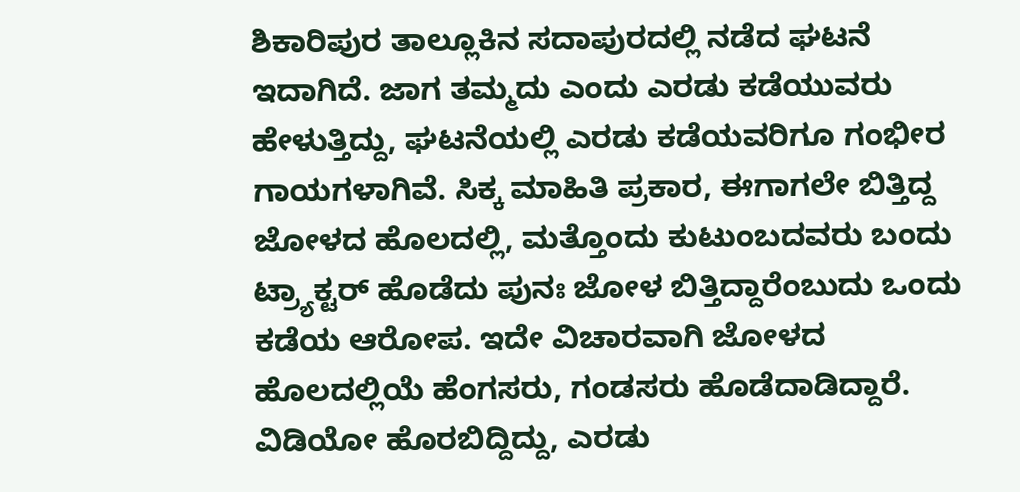ಶಿಕಾರಿಪುರ ತಾಲ್ಲೂಕಿನ ಸದಾಪುರದಲ್ಲಿ ನಡೆದ ಘಟನೆ ಇದಾಗಿದೆ. ಜಾಗ ತಮ್ಮದು ಎಂದು ಎರಡು ಕಡೆಯುವರು ಹೇಳುತ್ತಿದ್ದು, ಘಟನೆಯಲ್ಲಿ ಎರಡು ಕಡೆಯವರಿಗೂ ಗಂಭೀರ ಗಾಯಗಳಾಗಿವೆ. ಸಿಕ್ಕ ಮಾಹಿತಿ ಪ್ರಕಾರ, ಈಗಾಗಲೇ ಬಿತ್ತಿದ್ದ ಜೋಳದ ಹೊಲದಲ್ಲಿ, ಮತ್ತೊಂದು ಕುಟುಂಬದವರು ಬಂದು ಟ್ರ್ಯಾಕ್ಟರ್ ಹೊಡೆದು ಪುನಃ ಜೋಳ ಬಿತ್ತಿದ್ದಾರೆಂಬುದು ಒಂದು ಕಡೆಯ ಆರೋಪ. ಇದೇ ವಿಚಾರವಾಗಿ ಜೋಳದ ಹೊಲದಲ್ಲಿಯೆ ಹೆಂಗಸರು, ಗಂಡಸರು ಹೊಡೆದಾಡಿದ್ದಾರೆ. ವಿಡಿಯೋ ಹೊರಬಿದ್ದಿದ್ದು, ಎರಡು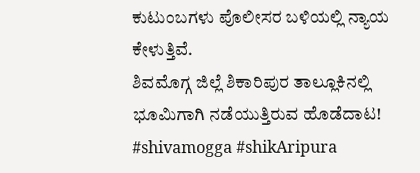ಕುಟುಂಬಗಳು ಪೊಲೀಸರ ಬಳಿಯಲ್ಲಿ ನ್ಯಾಯ ಕೇಳುತ್ತಿವೆ.
ಶಿವಮೊಗ್ಗ ಜಿಲ್ಲೆ ಶಿಕಾರಿಪುರ ತಾಲ್ಲೂಕಿನಲ್ಲಿ ಭೂಮಿಗಾಗಿ ನಡೆಯುತ್ತಿರುವ ಹೊಡೆದಾಟ! #shivamogga #shikAripura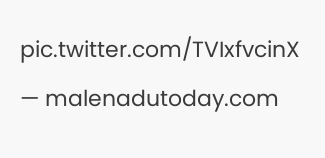pic.twitter.com/TVIxfvcinX
— malenadutoday.com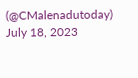(@CMalenadutoday) July 18, 2023